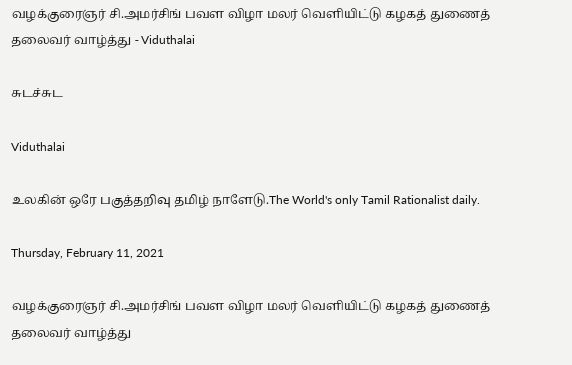வழக்குரைஞர் சி.அமர்சிங் பவள விழா மலர் வெளியிட்டு கழகத் துணைத் தலைவர் வாழ்த்து - Viduthalai

சுடச்சுட

Viduthalai

உலகின் ஒரே பகுத்தறிவு தமிழ் நாளேடு.The World's only Tamil Rationalist daily.

Thursday, February 11, 2021

வழக்குரைஞர் சி.அமர்சிங் பவள விழா மலர் வெளியிட்டு கழகத் துணைத் தலைவர் வாழ்த்து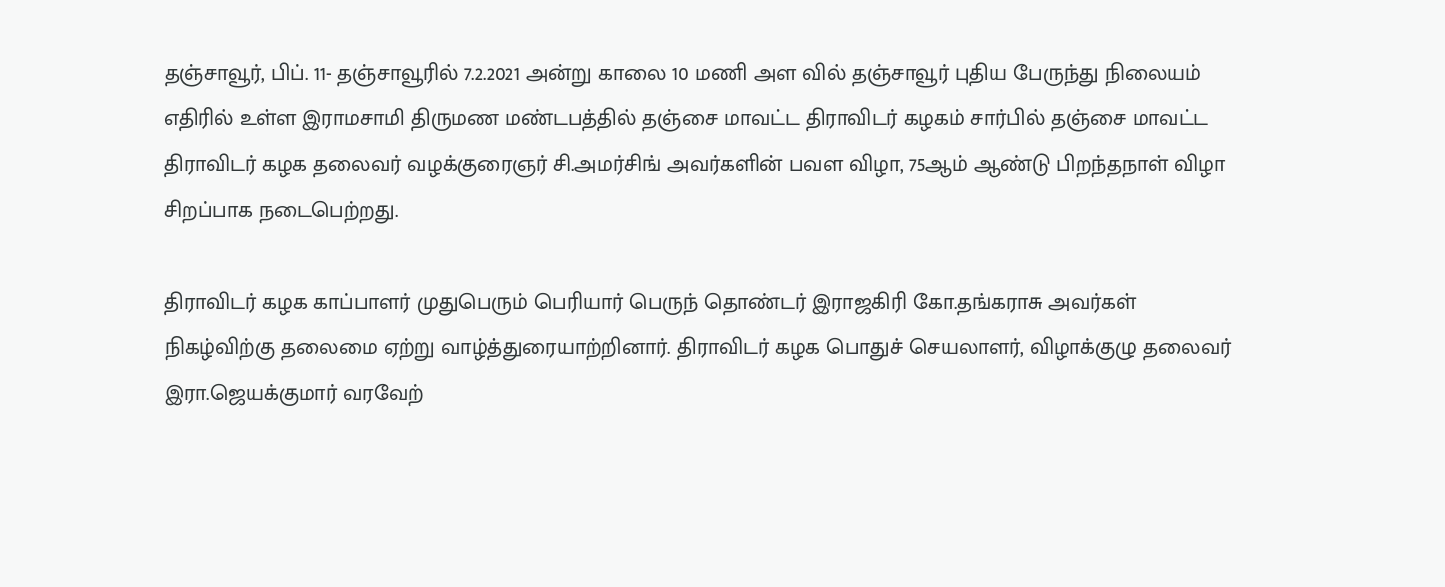தஞ்சாவூர், பிப். 11- தஞ்சாவூரில் 7.2.2021 அன்று காலை 10 மணி அள வில் தஞ்சாவூர் புதிய பேருந்து நிலையம் எதிரில் உள்ள இராமசாமி திருமண மண்டபத்தில் தஞ்சை மாவட்ட திராவிடர் கழகம் சார்பில் தஞ்சை மாவட்ட திராவிடர் கழக தலைவர் வழக்குரைஞர் சி.அமர்சிங் அவர்களின் பவள விழா, 75ஆம் ஆண்டு பிறந்தநாள் விழா சிறப்பாக நடைபெற்றது.

திராவிடர் கழக காப்பாளர் முதுபெரும் பெரியார் பெருந் தொண்டர் இராஜகிரி கோ.தங்கராசு அவர்கள் நிகழ்விற்கு தலைமை ஏற்று வாழ்த்துரையாற்றினார். திராவிடர் கழக பொதுச் செயலாளர், விழாக்குழு தலைவர் இரா.ஜெயக்குமார் வரவேற்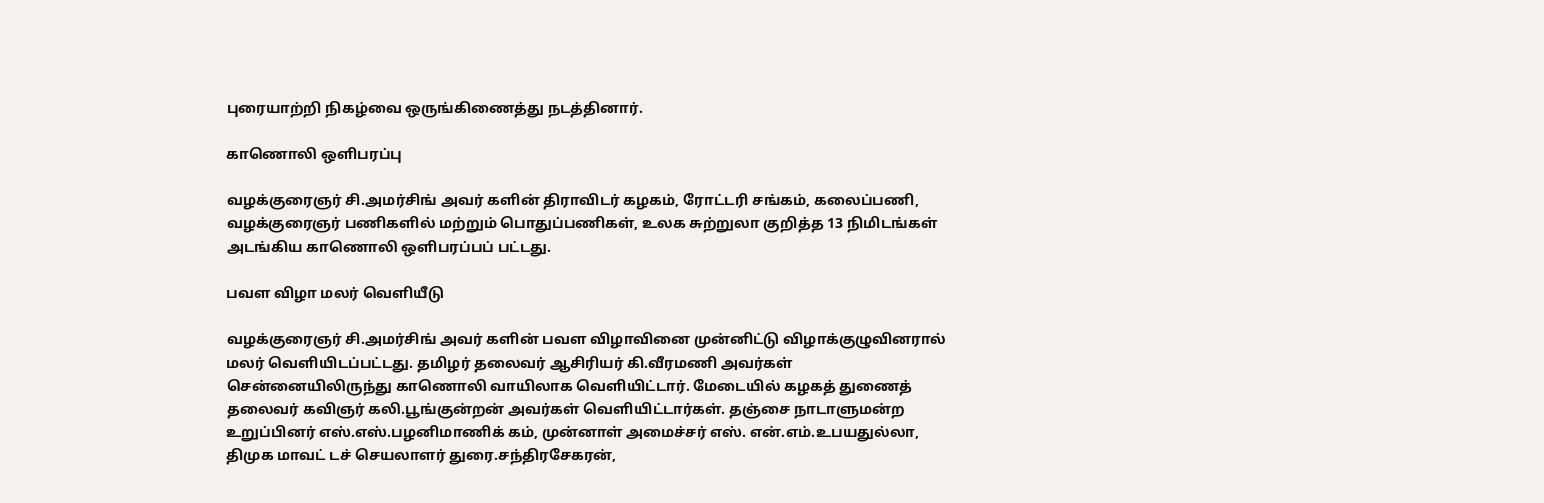புரையாற்றி நிகழ்வை ஒருங்கிணைத்து நடத்தினார்.

காணொலி ஒளிபரப்பு

வழக்குரைஞர் சி.அமர்சிங் அவர் களின் திராவிடர் கழகம், ரோட்டரி சங்கம், கலைப்பணி, வழக்குரைஞர் பணிகளில் மற்றும் பொதுப்பணிகள், உலக சுற்றுலா குறித்த 13 நிமிடங்கள் அடங்கிய காணொலி ஒளிபரப்பப் பட்டது.

பவள விழா மலர் வெளியீடு

வழக்குரைஞர் சி.அமர்சிங் அவர் களின் பவள விழாவினை முன்னிட்டு விழாக்குழுவினரால் மலர் வெளியிடப்பட்டது. தமிழர் தலைவர் ஆசிரியர் கி.வீரமணி அவர்கள் சென்னையிலிருந்து காணொலி வாயிலாக வெளியிட்டார். மேடையில் கழகத் துணைத் தலைவர் கவிஞர் கலி.பூங்குன்றன் அவர்கள் வெளியிட்டார்கள். தஞ்சை நாடாளுமன்ற உறுப்பினர் எஸ்.எஸ்.பழனிமாணிக் கம், முன்னாள் அமைச்சர் எஸ். என்.எம்.உபயதுல்லா, திமுக மாவட் டச் செயலாளர் துரை.சந்திரசேகரன்,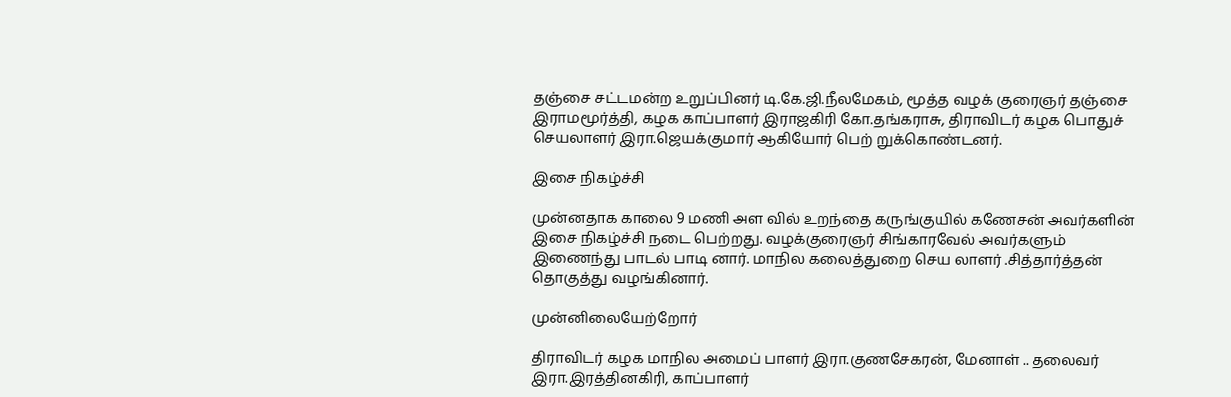தஞ்சை சட்டமன்ற உறுப்பினர் டி.கே.ஜி.நீலமேகம், மூத்த வழக் குரைஞர் தஞ்சை இராமமூர்த்தி, கழக காப்பாளர் இராஜகிரி கோ.தங்கராசு, திராவிடர் கழக பொதுச் செயலாளர் இரா.ஜெயக்குமார் ஆகியோர் பெற் றுக்கொண்டனர்.

இசை நிகழ்ச்சி

முன்னதாக காலை 9 மணி அள வில் உறந்தை கருங்குயில் கணேசன் அவர்களின் இசை நிகழ்ச்சி நடை பெற்றது. வழக்குரைஞர் சிங்காரவேல் அவர்களும் இணைந்து பாடல் பாடி னார். மாநில கலைத்துறை செய லாளர் .சித்தார்த்தன் தொகுத்து வழங்கினார்.

முன்னிலையேற்றோர்

திராவிடர் கழக மாநில அமைப் பாளர் இரா.குணசேகரன், மேனாள் .. தலைவர் இரா.இரத்தினகிரி, காப்பாளர்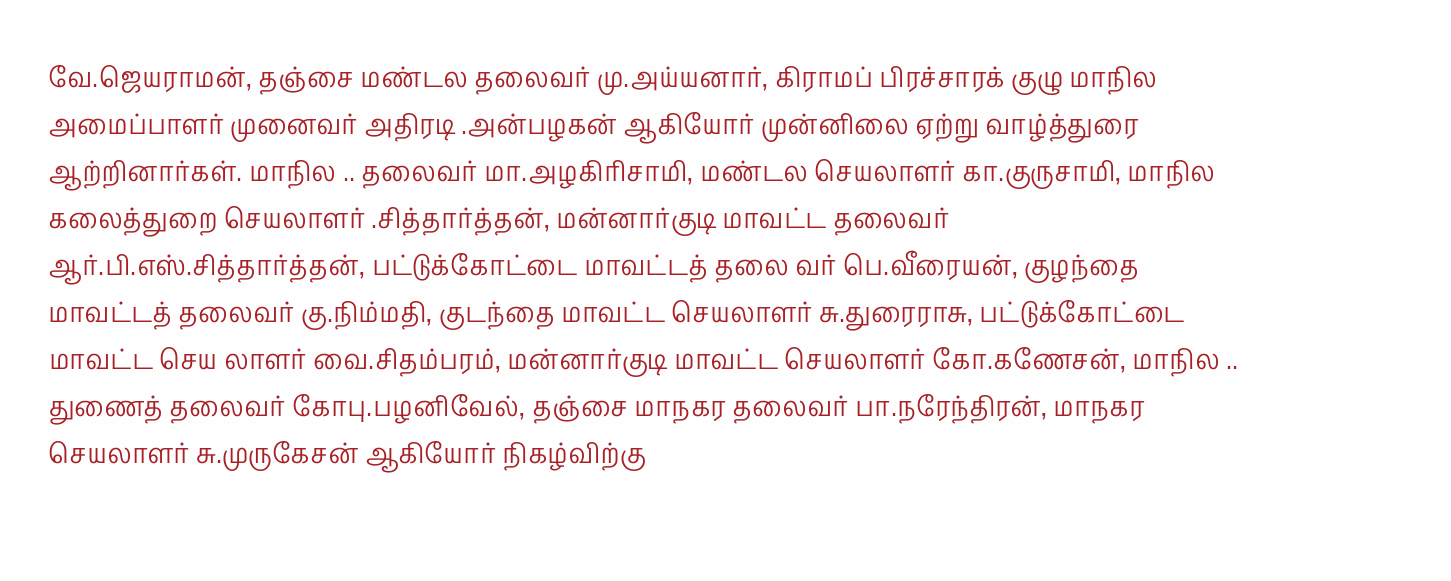வே.ஜெயராமன், தஞ்சை மண்டல தலைவர் மு.அய்யனார், கிராமப் பிரச்சாரக் குழு மாநில அமைப்பாளர் முனைவர் அதிரடி .அன்பழகன் ஆகியோர் முன்னிலை ஏற்று வாழ்த்துரை ஆற்றினார்கள். மாநில .. தலைவர் மா.அழகிரிசாமி, மண்டல செயலாளர் கா.குருசாமி, மாநில கலைத்துறை செயலாளர் .சித்தார்த்தன், மன்னார்குடி மாவட்ட தலைவர் ஆர்.பி.எஸ்.சித்தார்த்தன், பட்டுக்கோட்டை மாவட்டத் தலை வர் பெ.வீரையன், குழந்தை மாவட்டத் தலைவர் கு.நிம்மதி, குடந்தை மாவட்ட செயலாளர் சு.துரைராசு, பட்டுக்கோட்டை மாவட்ட செய லாளர் வை.சிதம்பரம், மன்னார்குடி மாவட்ட செயலாளர் கோ.கணேசன், மாநில .. துணைத் தலைவர் கோபு.பழனிவேல், தஞ்சை மாநகர தலைவர் பா.நரேந்திரன், மாநகர செயலாளர் சு.முருகேசன் ஆகியோர் நிகழ்விற்கு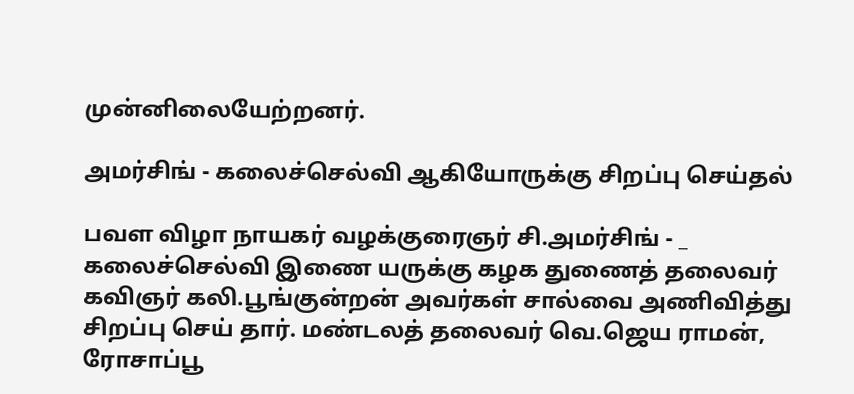முன்னிலையேற்றனர்.

அமர்சிங் - கலைச்செல்வி ஆகியோருக்கு சிறப்பு செய்தல்

பவள விழா நாயகர் வழக்குரைஞர் சி.அமர்சிங் - _ கலைச்செல்வி இணை யருக்கு கழக துணைத் தலைவர் கவிஞர் கலி.பூங்குன்றன் அவர்கள் சால்வை அணிவித்து சிறப்பு செய் தார். மண்டலத் தலைவர் வெ.ஜெய ராமன், ரோசாப்பூ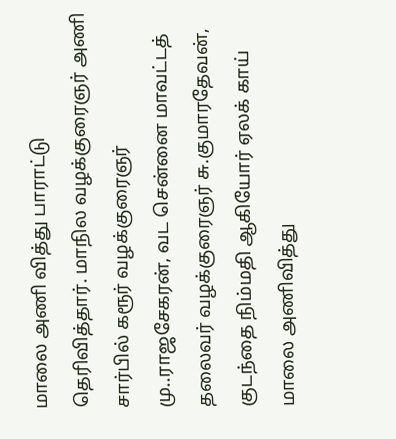மாலை அணி வித்து பாராட்டு தெரிவித்தார். மாநில வழக்குரைஞர் அணி சார்பில் கரூர் வழக்குரைஞர் மு..ராஜசேகரன், வட சென்னை மாவட்டத் தலைவர் வழக்குரைஞர் சு.குமாரதேவன், குடந்தை நிம்மதி ஆகியோர் ஏலக் காய் மாலை அணிவித்து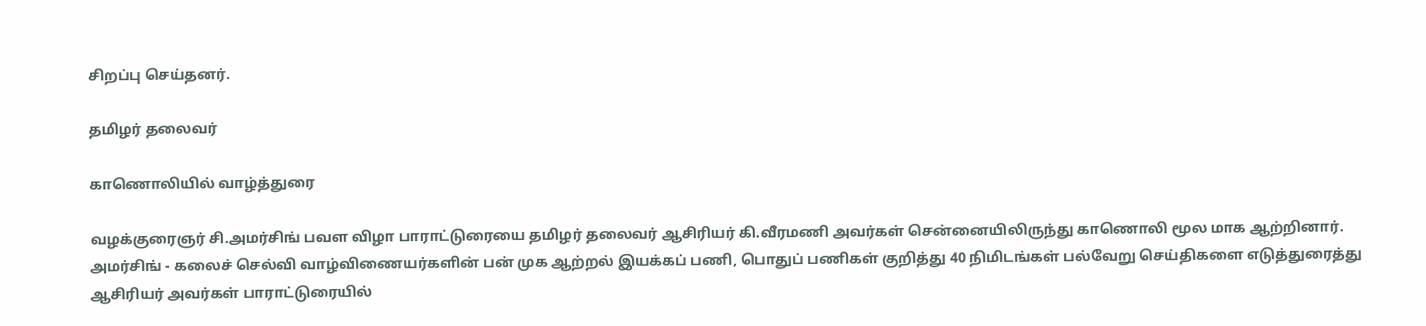சிறப்பு செய்தனர்.

தமிழர் தலைவர்

காணொலியில் வாழ்த்துரை

வழக்குரைஞர் சி.அமர்சிங் பவள விழா பாராட்டுரையை தமிழர் தலைவர் ஆசிரியர் கி.வீரமணி அவர்கள் சென்னையிலிருந்து காணொலி மூல மாக ஆற்றினார். அமர்சிங் - கலைச் செல்வி வாழ்விணையர்களின் பன் முக ஆற்றல் இயக்கப் பணி, பொதுப் பணிகள் குறித்து 40 நிமிடங்கள் பல்வேறு செய்திகளை எடுத்துரைத்து ஆசிரியர் அவர்கள் பாராட்டுரையில்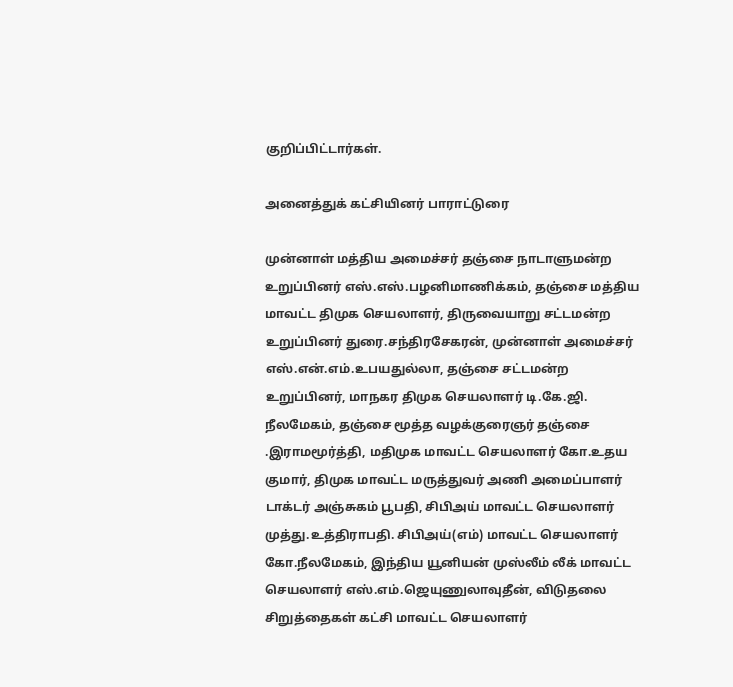குறிப்பிட்டார்கள்.

அனைத்துக் கட்சியினர் பாராட்டுரை

முன்னாள் மத்திய அமைச்சர் தஞ்சை நாடாளுமன்ற உறுப்பினர் எஸ்.எஸ்.பழனிமாணிக்கம், தஞ்சை மத்திய மாவட்ட திமுக செயலாளர், திருவையாறு சட்டமன்ற உறுப்பினர் துரை.சந்திரசேகரன், முன்னாள் அமைச்சர் எஸ்.என்.எம்.உபயதுல்லா, தஞ்சை சட்டமன்ற உறுப்பினர், மாநகர திமுக செயலாளர் டி.கே.ஜி. நீலமேகம், தஞ்சை மூத்த வழக்குரைஞர் தஞ்சை .இராமமூர்த்தி, மதிமுக மாவட்ட செயலாளர் கோ.உதய குமார், திமுக மாவட்ட மருத்துவர் அணி அமைப்பாளர் டாக்டர் அஞ்சுகம் பூபதி, சிபிஅய் மாவட்ட செயலாளர் முத்து.உத்திராபதி. சிபிஅய்(எம்) மாவட்ட செயலாளர் கோ.நீலமேகம், இந்திய யூனியன் முஸ்லீம் லீக் மாவட்ட செயலாளர் எஸ்.எம்.ஜெயுணுலாவுதீன், விடுதலை சிறுத்தைகள் கட்சி மாவட்ட செயலாளர்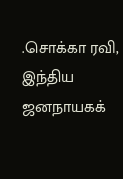.சொக்கா ரவி, இந்திய ஜனநாயகக்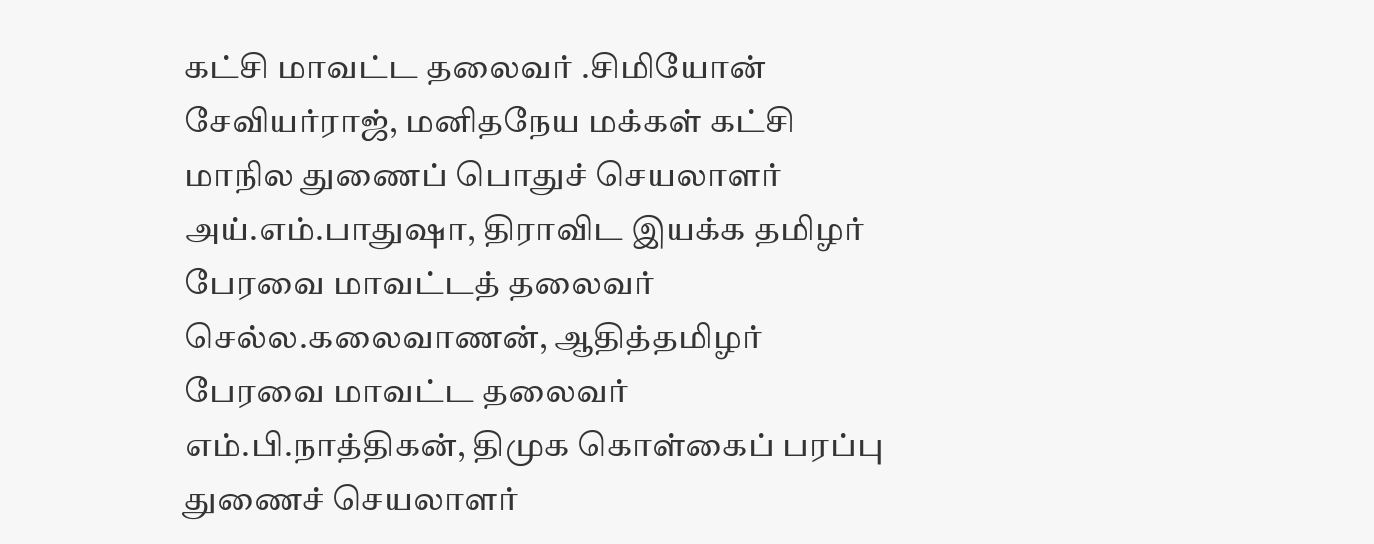கட்சி மாவட்ட தலைவர் .சிமியோன் சேவியர்ராஜ், மனிதநேய மக்கள் கட்சி மாநில துணைப் பொதுச் செயலாளர் அய்.எம்.பாதுஷா, திராவிட இயக்க தமிழர் பேரவை மாவட்டத் தலைவர் செல்ல.கலைவாணன், ஆதித்தமிழர் பேரவை மாவட்ட தலைவர் எம்.பி.நாத்திகன், திமுக கொள்கைப் பரப்பு துணைச் செயலாளர்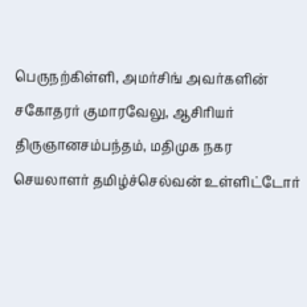பெருநற்கிள்ளி, அமர்சிங் அவர்களின் சகோதரர் குமாரவேலு, ஆசிரியர் திருஞானசம்பந்தம், மதிமுக நகர செயலாளர் தமிழ்ச்செல்வன் உள்ளிட்டோர்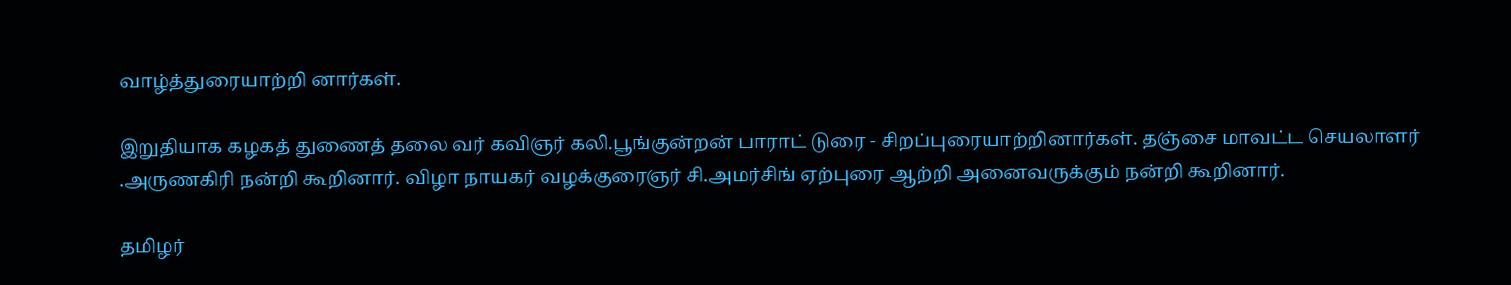வாழ்த்துரையாற்றி னார்கள்.

இறுதியாக கழகத் துணைத் தலை வர் கவிஞர் கலி.பூங்குன்றன் பாராட் டுரை - சிறப்புரையாற்றினார்கள். தஞ்சை மாவட்ட செயலாளர் .அருணகிரி நன்றி கூறினார். விழா நாயகர் வழக்குரைஞர் சி.அமர்சிங் ஏற்புரை ஆற்றி அனைவருக்கும் நன்றி கூறினார்.

தமிழர்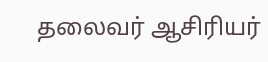தலைவர் ஆசிரியர்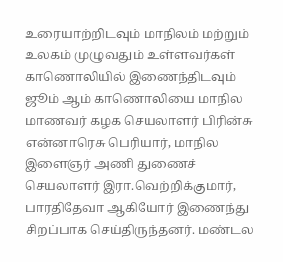உரையாற்றிடவும் மாநிலம் மற்றும் உலகம் முழுவதும் உள்ளவர்கள் காணொலியில் இணைந்திடவும் ஜூம் ஆம் காணொலியை மாநில மாணவர் கழக செயலாளர் பிரின்சு என்னாரெசு பெரியார், மாநில இளைஞர் அணி துணைச் செயலாளர் இரா.வெற்றிக்குமார், பாரதிதேவா ஆகியோர் இணைந்து சிறப்பாக செய்திருந்தனர். மண்டல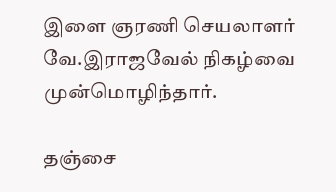இளை ஞரணி செயலாளர் வே.இராஜவேல் நிகழ்வை முன்மொழிந்தார்.

தஞ்சை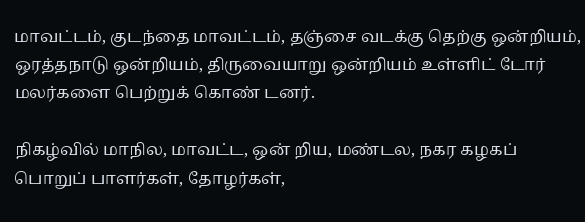மாவட்டம், குடந்தை மாவட்டம், தஞ்சை வடக்கு தெற்கு ஒன்றியம், ஒரத்தநாடு ஒன்றியம், திருவையாறு ஒன்றியம் உள்ளிட் டோர் மலர்களை பெற்றுக் கொண் டனர்.

நிகழ்வில் மாநில, மாவட்ட, ஒன் றிய, மண்டல, நகர கழகப் பொறுப் பாளர்கள், தோழர்கள்,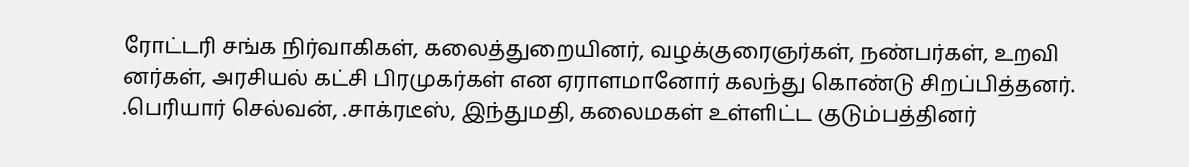ரோட்டரி சங்க நிர்வாகிகள், கலைத்துறையினர், வழக்குரைஞர்கள், நண்பர்கள், உறவி னர்கள், அரசியல் கட்சி பிரமுகர்கள் என ஏராளமானோர் கலந்து கொண்டு சிறப்பித்தனர். .பெரியார் செல்வன், .சாக்ரடீஸ், இந்துமதி, கலைமகள் உள்ளிட்ட குடும்பத்தினர்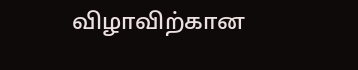விழாவிற்கான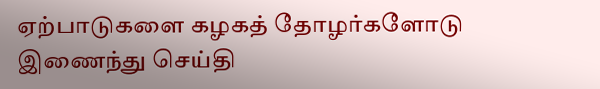ஏற்பாடுகளை கழகத் தோழர்களோடு இணைந்து செய்தி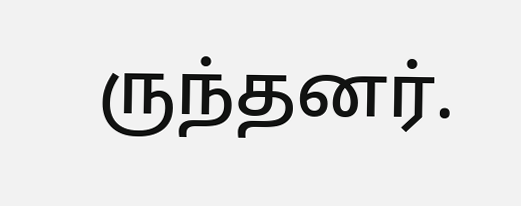ருந்தனர்.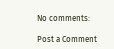No comments:

Post a Comment